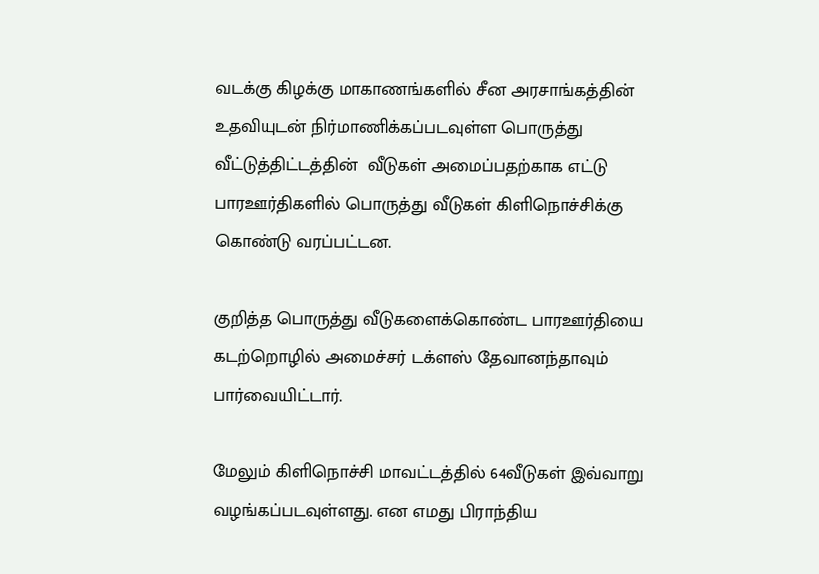வடக்கு கிழக்கு மாகாணங்களில் சீன அரசாங்கத்தின் உதவியுடன் நிர்மாணிக்கப்படவுள்ள பொருத்து வீட்டுத்திட்டத்தின்  வீடுகள் அமைப்பதற்காக எட்டு பாரஊர்திகளில் பொருத்து வீடுகள் கிளிநொச்சிக்கு கொண்டு வரப்பட்டன.

குறித்த பொருத்து வீடுகளைக்கொண்ட பாரஊர்தியை கடற்றொழில் அமைச்சர் டக்ளஸ் தேவானந்தாவும் பார்வையிட்டார்.

மேலும் கிளிநொச்சி மாவட்டத்தில் 64வீடுகள் இவ்வாறு  வழங்கப்படவுள்ளது. என எமது பிராந்திய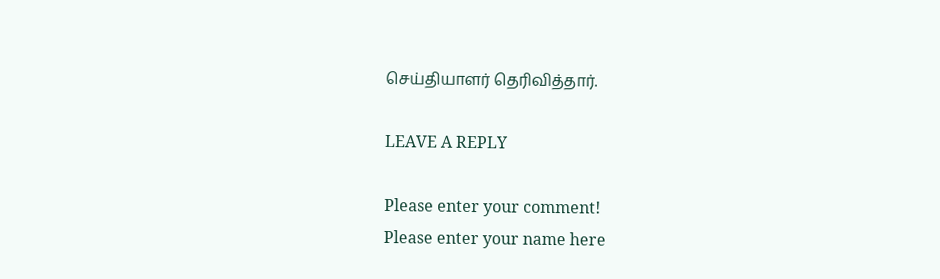செய்தியாளர் தெரிவித்தார்.

LEAVE A REPLY

Please enter your comment!
Please enter your name here